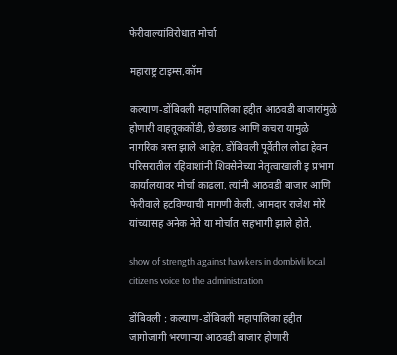फेरीवाल्यांविरोधात मोर्चा

महाराष्ट्र टाइम्स.कॉम

कल्याण-डोंबिवली महापालिका हद्दीत आठवडी बाजारांमुळे होणारी वाहतूककोंडी, छेडछाड आणि कचरा यामुळे नागरिक त्रस्त झाले आहेत. डोंबिवली पूर्वेतील लोढा हेवन परिसरातील रहिवाशांनी शिवसेनेच्या नेतृत्वाखाली इ प्रभाग कार्यालयावर मोर्चा काढला. त्यांनी आठवडी बाजार आणि फेरीवाले हटविण्याची मागणी केली. आमदार राजेश मोरे यांच्यासह अनेक नेते या मोर्चात सहभागी झाले होते.

show of strength against hawkers in dombivli local citizens voice to the administration

डोंबिवली : कल्याण-डोंबिवली महापालिका हद्दीत जागोजागी भरणाऱ्या आठवडी बाजार होणारी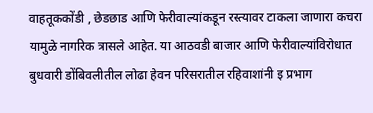वाहतूककोंडी , छेडछाड आणि फेरीवाल्यांकडून रस्त्यावर टाकला जाणारा कचरा यामुळे नागरिक त्रासले आहेत. या आठवडी बाजार आणि फेरीवाल्यांविरोधात बुधवारी डोंबिवलीतील लोढा हेवन परिसरातील रहिवाशांनी इ प्रभाग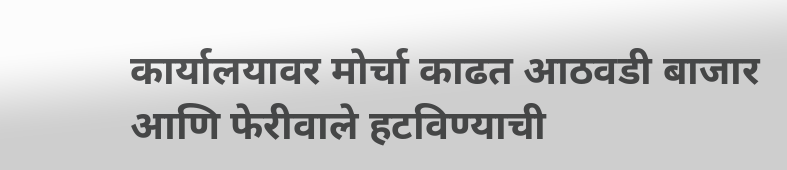कार्यालयावर मोर्चा काढत आठवडी बाजार आणि फेरीवाले हटविण्याची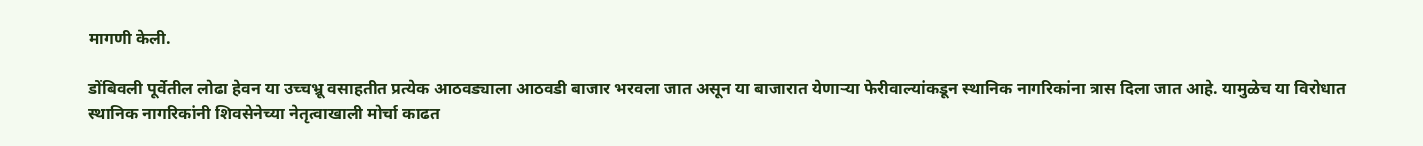मागणी केली.

डोंबिवली पूर्वेतील लोढा हेवन या उच्चभ्रू वसाहतीत प्रत्येक आठवड्याला आठवडी बाजार भरवला जात असून या बाजारात येणाऱ्या फेरीवाल्यांकडून स्थानिक नागरिकांना त्रास दिला जात आहे. यामुळेच या विरोधात स्थानिक नागरिकांनी शिवसेनेच्या नेतृत्वाखाली मोर्चा काढत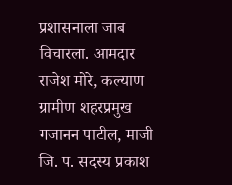प्रशासनाला जाब विचारला. आमदार राजेश मोरे, कल्याण ग्रामीण शहरप्रमुख गजानन पाटील, माजी जि. प. सदस्य प्रकाश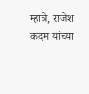म्हात्रे, राजेश कदम यांच्या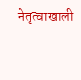नेतृत्वाखाली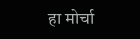हा मोर्चा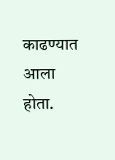काढण्यात आला होता.